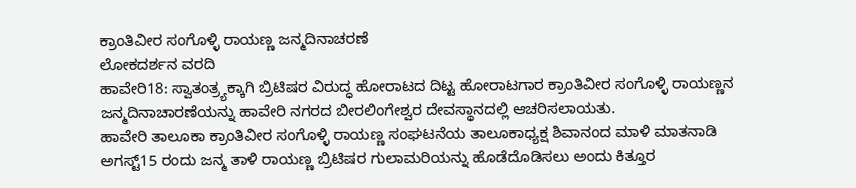ಕ್ರಾಂತಿವೀರ ಸಂಗೊಳ್ಳಿ ರಾಯಣ್ಣ ಜನ್ಮದಿನಾಚರಣೆ
ಲೋಕದರ್ಶನ ವರದಿ
ಹಾವೇರಿ18: ಸ್ವಾತಂತ್ರ್ಯಕ್ಕಾಗಿ ಬ್ರಿಟಿಷರ ವಿರುದ್ಧ ಹೋರಾಟದ ದಿಟ್ಟ ಹೋರಾಟಗಾರ ಕ್ರಾಂತಿವೀರ ಸಂಗೊಳ್ಳಿ ರಾಯಣ್ಣನ ಜನ್ಮದಿನಾಚಾರಣೆಯನ್ನು ಹಾವೇರಿ ನಗರದ ಬೀರಲಿಂಗೇಶ್ವರ ದೇವಸ್ಥಾನದಲ್ಲಿ ಆಚರಿಸಲಾಯತು.
ಹಾವೇರಿ ತಾಲೂಕಾ ಕ್ರಾಂತಿವೀರ ಸಂಗೊಳ್ಳಿ ರಾಯಣ್ಣ ಸಂಘಟನೆಯ ತಾಲೂಕಾಧ್ಯಕ್ಷ ಶಿವಾನಂದ ಮಾಳಿ ಮಾತನಾಡಿ ಅಗಸ್ಟ್15 ರಂದು ಜನ್ಮ ತಾಳಿ ರಾಯಣ್ಣ ಬ್ರಿಟಿಷರ ಗುಲಾಮರಿಯನ್ನು ಹೊಡೆದೊಡಿಸಲು ಅಂದು ಕಿತ್ತೂರ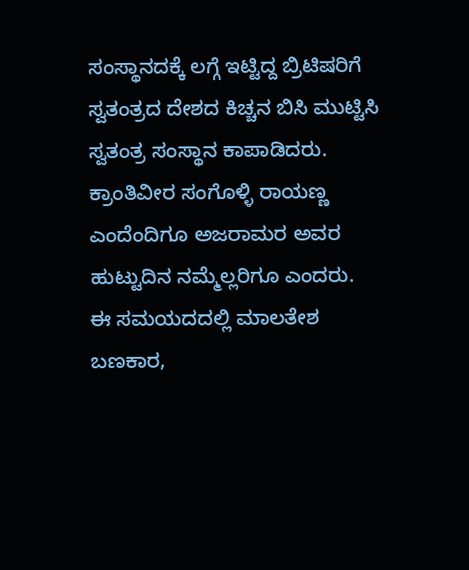ಸಂಸ್ಥಾನದಕ್ಕೆ ಲಗ್ಗೆ ಇಟ್ಟಿದ್ದ ಬ್ರಿಟಿಷರಿಗೆ ಸ್ವತಂತ್ರದ ದೇಶದ ಕಿಚ್ಚನ ಬಿಸಿ ಮುಟ್ಟಿಸಿ ಸ್ವತಂತ್ರ ಸಂಸ್ಥಾನ ಕಾಪಾಡಿದರು.
ಕ್ರಾಂತಿವೀರ ಸಂಗೊಳ್ಳಿ ರಾಯಣ್ಣ ಎಂದೆಂದಿಗೂ ಅಜರಾಮರ ಅವರ ಹುಟ್ಟುದಿನ ನಮ್ಮೆಲ್ಲರಿಗೂ ಎಂದರು.
ಈ ಸಮಯದದಲ್ಲಿ ಮಾಲತೇಶ ಬಣಕಾರ,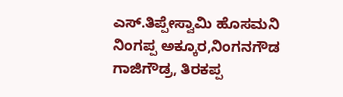ಎಸ್.ತಿಪ್ಪೇಸ್ವಾಮಿ ಹೊಸಮನಿ ನಿಂಗಪ್ಪ ಅಕ್ಕೂರ,ನಿಂಗನಗೌಡ ಗಾಜಿಗೌಡ್ರ, ತಿರಕಪ್ಪ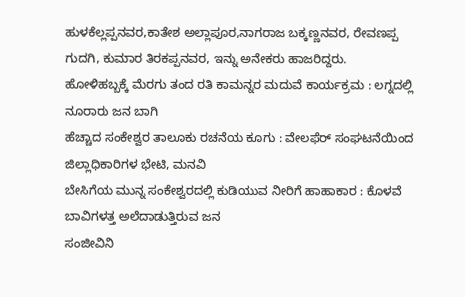ಹುಳಕೆಲ್ಲಪ್ಪನವರ,ಕಾತೇಶ ಅಲ್ಲಾಪೂರ,ನಾಗರಾಜ ಬಕ್ಕಣ್ಣನವರ, ರೇವಣಪ್ಪ ಗುದಗಿ, ಕುಮಾರ ತಿರಕಪ್ಪನವರ, ಇನ್ನು ಅನೇಕರು ಹಾಜರಿದ್ದರು.
ಹೋಳಿಹಬ್ಬಕ್ಕೆ ಮೆರಗು ತಂದ ರತಿ ಕಾಮನ್ನರ ಮದುವೆ ಕಾರ್ಯಕ್ರಮ : ಲಗ್ನದಲ್ಲಿ ನೂರಾರು ಜನ ಬಾಗಿ
ಹೆಚ್ಚಾದ ಸಂಕೇಶ್ವರ ತಾಲೂಕು ರಚನೆಯ ಕೂಗು : ವೇಲಫೆರ್ ಸಂಘಟನೆಯಿಂದ ಜಿಲ್ಲಾಧಿಕಾರಿಗಳ ಭೇಟಿ, ಮನವಿ
ಬೇಸಿಗೆಯ ಮುನ್ನ ಸಂಕೇಶ್ವರದಲ್ಲಿ ಕುಡಿಯುವ ನೀರಿಗೆ ಹಾಹಾಕಾರ : ಕೊಳವೆ ಬಾವಿಗಳತ್ತ ಅಲೆದಾಡುತ್ತಿರುವ ಜನ
ಸಂಜೀವಿನಿ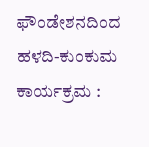ಫೌಂಡೇಶನದಿಂದ ಹಳದಿ-ಕುಂಕುಮ ಕಾರ್ಯಕ್ರಮ :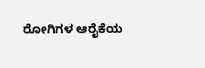ರೋಗಿಗಳ ಆರೈಕೆಯ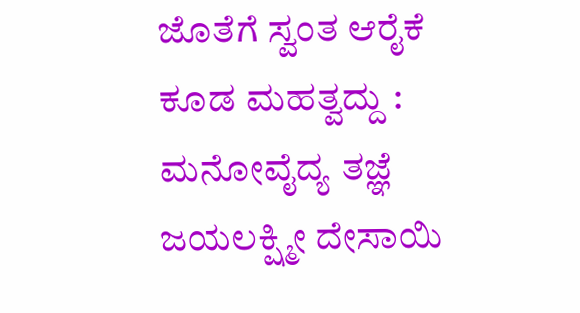ಜೊತೆಗೆ ಸ್ವಂತ ಆರೈಕೆ ಕೂಡ ಮಹತ್ವದ್ದು : ಮನೋವೈದ್ಯ ತಜ್ಞೆ ಜಯಲಕ್ಷ್ಮೀ ದೇಸಾಯಿ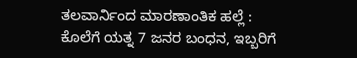ತಲವಾರ್ನಿಂದ ಮಾರಣಾಂತಿಕ ಹಲ್ಲೆ : ಕೊಲೆಗೆ ಯತ್ನ 7 ಜನರ ಬಂಧನ, ಇಬ್ಬರಿಗೆ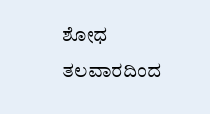ಶೋಧ
ತಲವಾರದಿಂದ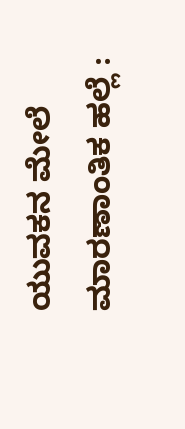ಯುವಕನ ಮೇಲೆ ಮಾರಣಾಂತಿಕ ಹಲ್ಲೆ :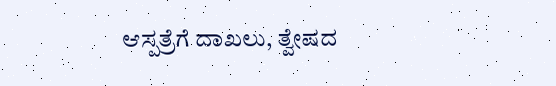ಆಸ್ಪತ್ರೆಗೆ ದಾಖಲು, ತ್ವೇಷದ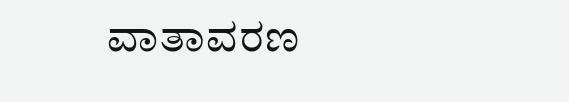ವಾತಾವರಣ